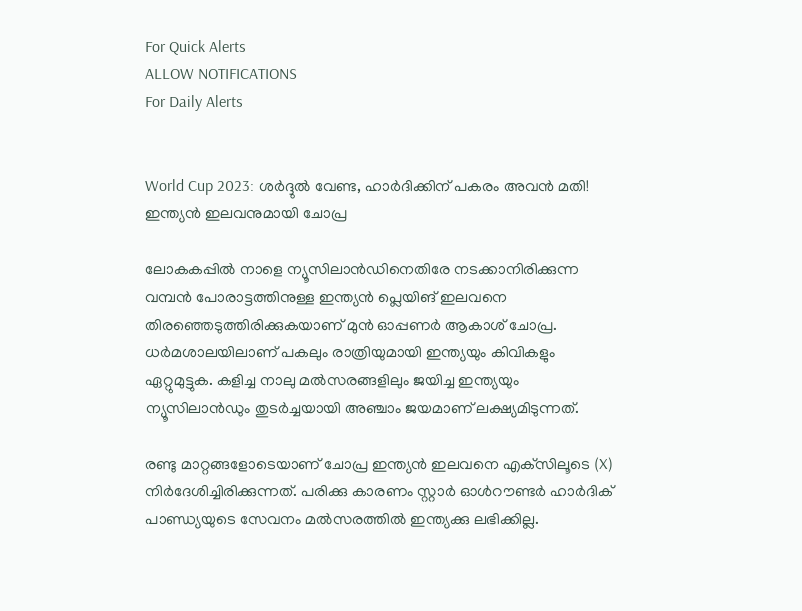For Quick Alerts
ALLOW NOTIFICATIONS
For Daily Alerts


World Cup 2023: ശര്‍ദ്ദുല്‍ വേണ്ട, ഹാര്‍ദിക്കിന് പകരം അവന്‍ മതി! ഇന്ത്യന്‍ ഇലവനുമായി ചോപ്ര

ലോകകപ്പില്‍ നാളെ ന്യൂസിലാന്‍ഡിനെതിരേ നടക്കാനിരിക്കുന്ന വമ്പന്‍ പോരാട്ടത്തിനുള്ള ഇന്ത്യന്‍ പ്ലെയിങ് ഇലവനെ തിരഞ്ഞെടുത്തിരിക്കുകയാണ് മുന്‍ ഓപ്പണര്‍ ആകാശ് ചോപ്ര. ധര്‍മശാലയിലാണ് പകലും രാത്രിയുമായി ഇന്ത്യയും കിവികളും ഏറ്റുമുട്ടുക. കളിച്ച നാലു മല്‍സരങ്ങളിലും ജയിച്ച ഇന്ത്യയും ന്യൂസിലാന്‍ഡും തുടര്‍ച്ചയായി അഞ്ചാം ജയമാണ് ലക്ഷ്യമിടുന്നത്.

രണ്ടു മാറ്റങ്ങളോടെയാണ് ചോപ്ര ഇന്ത്യന്‍ ഇലവനെ എക്‌സിലൂടെ (X) നിര്‍ദേശിച്ചിരിക്കുന്നത്. പരിക്കു കാരണം സ്റ്റാര്‍ ഓള്‍റൗണ്ടര്‍ ഹാര്‍ദിക് പാണ്ഡ്യയുടെ സേവനം മല്‍സരത്തില്‍ ഇന്ത്യക്കു ലഭിക്കില്ല.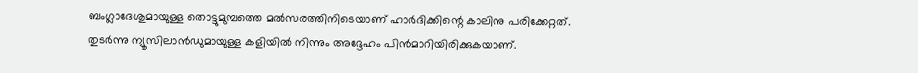ബംഗ്ലാദേശുമായുള്ള തൊട്ടുമുമ്പത്തെ മല്‍സരത്തിനിടെയാണ് ഹാര്‍ദിക്കിന്റെ കാലിനു പരിക്കേറ്റത്. തുടര്‍ന്നു ന്യൂസിലാന്‍ഡുമായുള്ള കളിയില്‍ നിന്നും അദ്ദേഹം പിന്‍മാറിയിരിക്കുകയാണ്.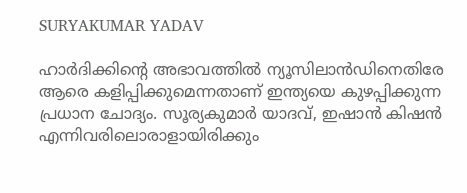SURYAKUMAR YADAV

ഹാര്‍ദിക്കിന്റെ അഭാവത്തില്‍ ന്യൂസിലാന്‍ഡിനെതിരേ ആരെ കളിപ്പിക്കുമെന്നതാണ് ഇന്ത്യയെ കുഴപ്പിക്കുന്ന പ്രധാന ചോദ്യം. സൂര്യകുമാര്‍ യാദവ്, ഇഷാന്‍ കിഷന്‍ എന്നിവരിലൊരാളായിരിക്കും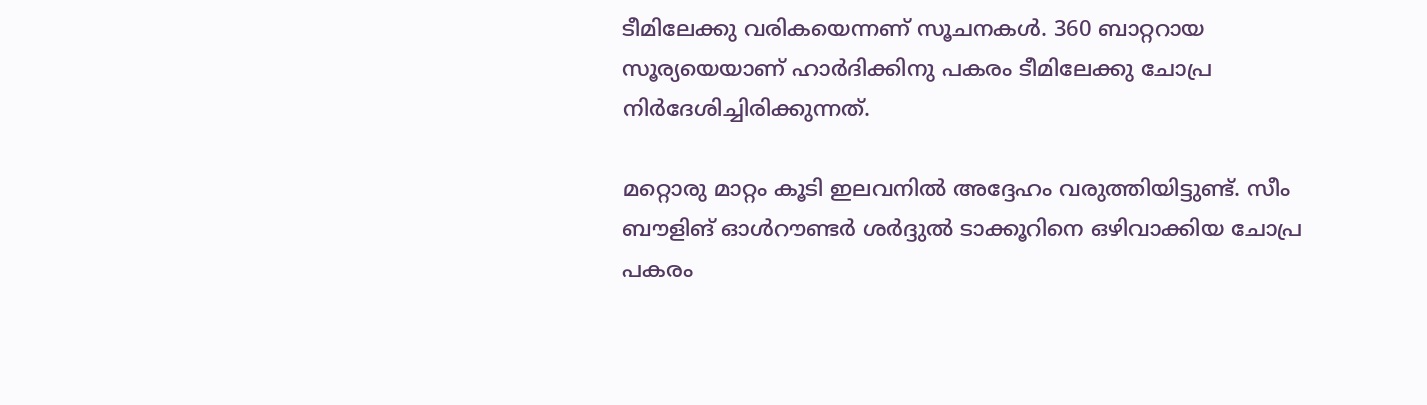ടീമിലേക്കു വരികയെന്നണ് സൂചനകള്‍. 360 ബാറ്ററായ സൂര്യയെയാണ് ഹാര്‍ദിക്കിനു പകരം ടീമിലേക്കു ചോപ്ര നിര്‍ദേശിച്ചിരിക്കുന്നത്.

മറ്റൊരു മാറ്റം കൂടി ഇലവനില്‍ അദ്ദേഹം വരുത്തിയിട്ടുണ്ട്. സീം ബൗളിങ് ഓള്‍റൗണ്ടര്‍ ശര്‍ദ്ദുല്‍ ടാക്കൂറിനെ ഒഴിവാക്കിയ ചോപ്ര പകരം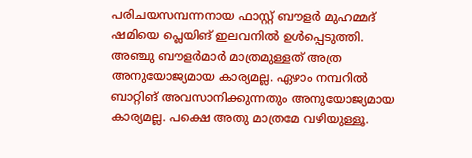പരിചയസമ്പന്നനായ ഫാസ്റ്റ് ബൗളര്‍ മുഹമ്മദ് ഷമിയെ പ്ലെയിങ് ഇലവനില്‍ ഉള്‍പ്പെടുത്തി. അഞ്ചു ബൗളര്‍മാര്‍ മാത്രമുള്ളത് അത്ര അനുയോജ്യമായ കാര്യമല്ല. ഏഴാം നമ്പറില്‍ ബാറ്റിങ് അവസാനിക്കുന്നതും അനുയോജ്യമായ കാര്യമല്ല. പക്ഷെ അതു മാത്രമേ വഴിയുള്ളൂ.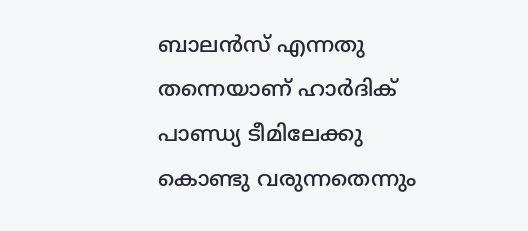ബാലന്‍സ് എന്നതു തന്നെയാണ് ഹാര്‍ദിക് പാണ്ഡ്യ ടീമിലേക്കു കൊണ്ടു വരുന്നതെന്നും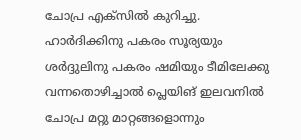ചോപ്ര എക്‌സില്‍ കുറിച്ചു. ഹാര്‍ദിക്കിനു പകരം സൂര്യയും ശര്‍ദ്ദുലിനു പകരം ഷമിയും ടീമിലേക്കു വന്നതൊഴിച്ചാല്‍ പ്ലെയിങ് ഇലവനില്‍ ചോപ്ര മറ്റു മാറ്റങ്ങളൊന്നും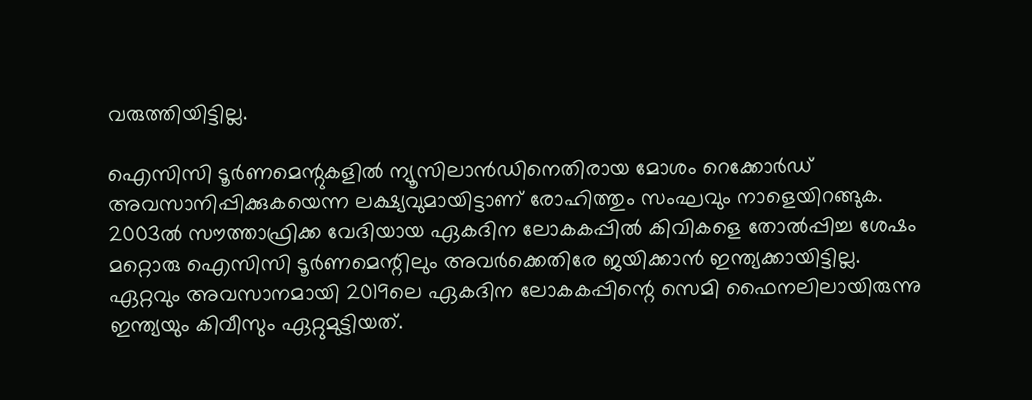വരുത്തിയിട്ടില്ല.

ഐസിസി ടൂര്‍ണമെന്റുകളില്‍ ന്യൂസിലാന്‍ഡിനെതിരായ മോശം റെക്കോര്‍ഡ് അവസാനിപ്പിക്കുകയെന്ന ലക്ഷ്യവുമായിട്ടാണ് രോഹിത്തും സംഘവും നാളെയിറങ്ങുക. 2003ല്‍ സൗത്താഫ്രിക്ക വേദിയായ ഏകദിന ലോകകപ്പില്‍ കിവികളെ തോല്‍പ്പിച്ച ശേഷം മറ്റൊരു ഐസിസി ടൂര്‍ണമെന്റിലും അവര്‍ക്കെതിരേ ജയിക്കാന്‍ ഇന്ത്യക്കായിട്ടില്ല. ഏറ്റവും അവസാനമായി 2019ലെ ഏകദിന ലോകകപ്പിന്റെ സെമി ഫൈനലിലായിരുന്നു ഇന്ത്യയും കിവീസും ഏറ്റുമുട്ടിയത്.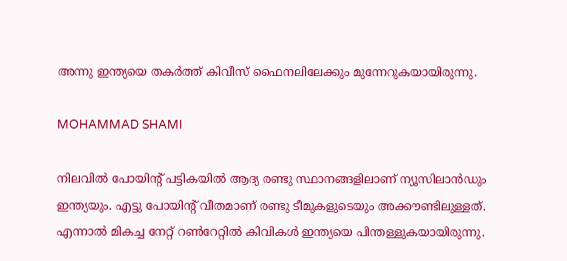അന്നു ഇന്ത്യയെ തകര്‍ത്ത് കിവീസ് ഫൈനലിലേക്കും മുന്നേറുകയായിരുന്നു.

MOHAMMAD SHAMI

നിലവില്‍ പോയിന്റ് പട്ടികയില്‍ ആദ്യ രണ്ടു സ്ഥാനങ്ങളിലാണ് ന്യൂസിലാന്‍ഡും ഇന്ത്യയും. എട്ടു പോയിന്റ് വീതമാണ് രണ്ടു ടീമുകളുടെയും അക്കൗണ്ടിലുള്ളത്. എന്നാല്‍ മികച്ച നേറ്റ് റണ്‍റേറ്റില്‍ കിവികള്‍ ഇന്ത്യയെ പിന്തള്ളുകയായിരുന്നു.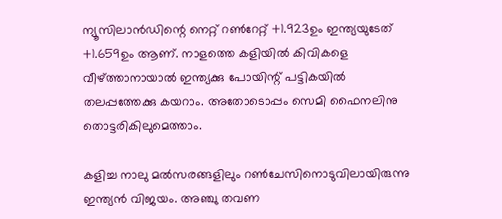ന്യൂസിലാന്‍ഡിന്റെ നെറ്റ് റണ്‍റേറ്റ് +1.923ഉം ഇന്ത്യയുടേത് +1.659ഉം ആണ്. നാളത്തെ കളിയില്‍ കിവികളെ വീഴ്ത്താനായാല്‍ ഇന്ത്യക്കു പോയിന്റ് പട്ടികയില്‍ തലപ്പത്തേക്കു കയറാം. അതോടൊപ്പം സെമി ഫൈനലിനു തൊട്ടരികിലുമെത്താം.

കളിച്ച നാലു മല്‍സരങ്ങളിലും റണ്‍ചേസിനൊടുവിലായിരുന്നു ഇന്ത്യന്‍ വിജയം. അഞ്ചു തവണ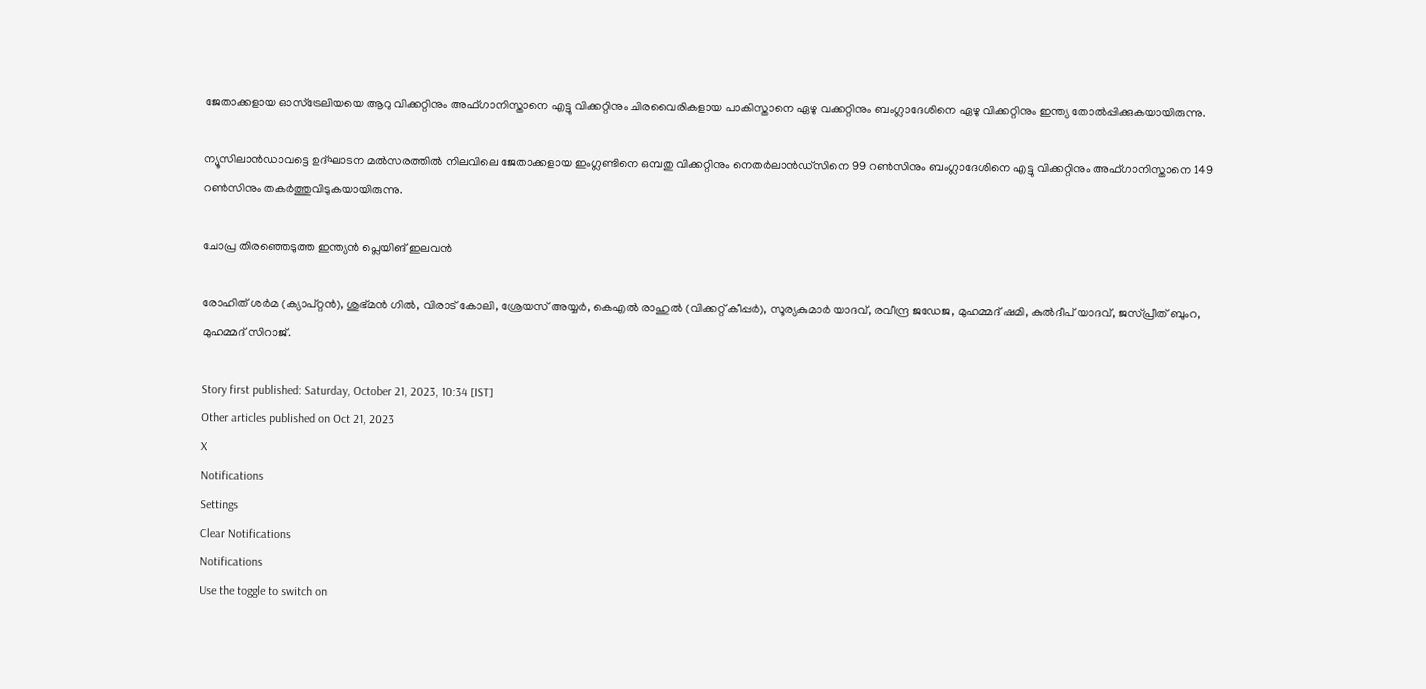ജേതാക്കളായ ഓസ്ട്രേലിയയെ ആറു വിക്കറ്റിനും അഫ്ഗാനിസ്താനെ എട്ടു വിക്കറ്റിനും ചിരവൈരികളായ പാകിസ്താനെ ഏഴു വക്കറ്റിനും ബംഗ്ലാദേശിനെ ഏഴു വിക്കറ്റിനും ഇന്ത്യ തോല്‍പ്പിക്കുകയായിരുന്നു.

ന്യൂസിലാന്‍ഡാവട്ടെ ഉദ്ഘാടന മല്‍സരത്തില്‍ നിലവിലെ ജേതാക്കളായ ഇംഗ്ലണ്ടിനെ ഒമ്പതു വിക്കറ്റിനും നെതര്‍ലാന്‍ഡ്‌സിനെ 99 റണ്‍സിനും ബംഗ്ലാദേശിനെ എട്ടു വിക്കറ്റിനും അഫ്ഗാനിസ്താനെ 149 റണ്‍സിനും തകര്‍ത്തുവിടുകയായിരുന്നു.

ചോപ്ര തിരഞ്ഞെടുത്ത ഇന്ത്യന്‍ പ്ലെയിങ് ഇലവന്‍

രോഹിത് ശര്‍മ (ക്യാപ്റ്റന്‍), ശുഭ്മന്‍ ഗില്‍, വിരാട് കോലി, ശ്രേയസ് അയ്യര്‍, കെഎല്‍ രാഹുല്‍ (വിക്കറ്റ് കീപ്പര്‍), സൂര്യകുമാര്‍ യാദവ്, രവീന്ദ്ര ജഡേജ, മുഹമ്മദ് ഷമി, കുല്‍ദീപ് യാദവ്, ജസ്പ്രീത് ബുംറ, മുഹമ്മദ് സിറാജ്.

Story first published: Saturday, October 21, 2023, 10:34 [IST]
Other articles published on Oct 21, 2023
X
Notifications
Settings
Clear Notifications
Notifications
Use the toggle to switch on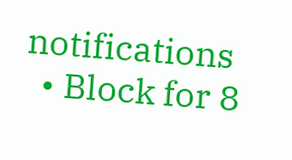notifications
  • Block for 8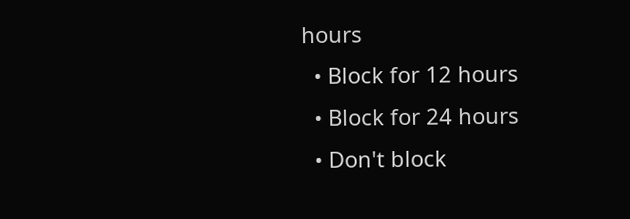hours
  • Block for 12 hours
  • Block for 24 hours
  • Don't block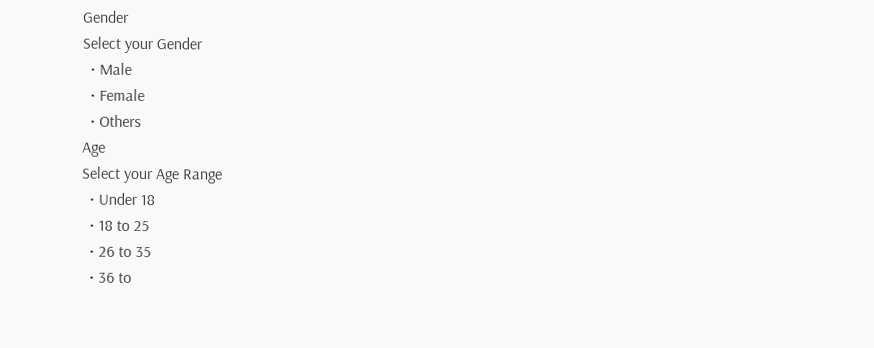Gender
Select your Gender
  • Male
  • Female
  • Others
Age
Select your Age Range
  • Under 18
  • 18 to 25
  • 26 to 35
  • 36 to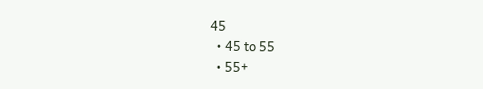45
  • 45 to 55
  • 55+